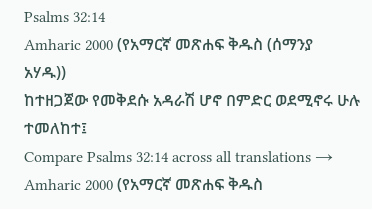Psalms 32:14
Amharic 2000 (የአማርኛ መጽሐፍ ቅዱስ (ሰማንያ አሃዱ))
ከተዘጋጀው የመቅደሱ አዳራሽ ሆኖ በምድር ወደሚኖሩ ሁሉ ተመለከተ፤
Compare Psalms 32:14 across all translations →
Amharic 2000 (የአማርኛ መጽሐፍ ቅዱስ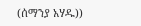(ሰማንያ አሃዱ))